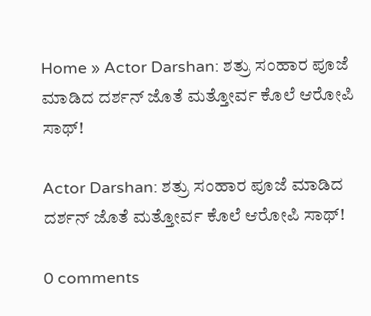Home » Actor Darshan: ಶತ್ರು ಸಂಹಾರ ಪೂಜೆ ಮಾಡಿದ ದರ್ಶನ್‌ ಜೊತೆ ಮತ್ತೋರ್ವ ಕೊಲೆ ಆರೋಪಿ ಸಾಥ್‌!

Actor Darshan: ಶತ್ರು ಸಂಹಾರ ಪೂಜೆ ಮಾಡಿದ ದರ್ಶನ್‌ ಜೊತೆ ಮತ್ತೋರ್ವ ಕೊಲೆ ಆರೋಪಿ ಸಾಥ್‌!

0 comments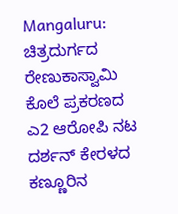Mangaluru: ಚಿತ್ರದುರ್ಗದ ರೇಣುಕಾಸ್ವಾಮಿ ಕೊಲೆ ಪ್ರಕರಣದ ಎ2 ಆರೋಪಿ ನಟ ದರ್ಶನ್‌ ಕೇರಳದ ಕಣ್ಣೂರಿನ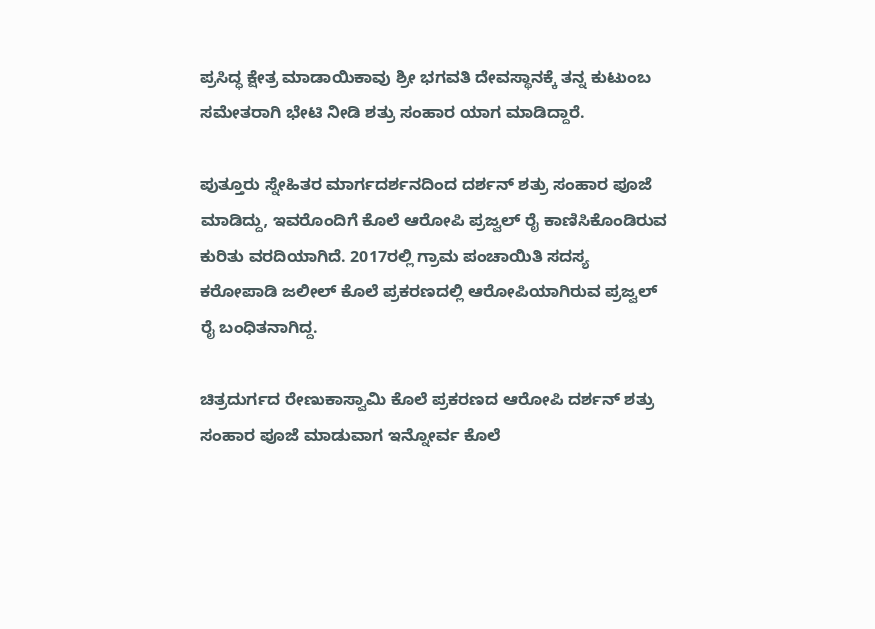ಪ್ರಸಿದ್ಧ ಕ್ಷೇತ್ರ ಮಾಡಾಯಿಕಾವು ಶ್ರೀ ಭಗವತಿ ದೇವಸ್ಥಾನಕ್ಕೆ ತನ್ನ ಕುಟುಂಬ ಸಮೇತರಾಗಿ ಭೇಟಿ ನೀಡಿ ಶತ್ರು ಸಂಹಾರ ಯಾಗ ಮಾಡಿದ್ದಾರೆ.

ಪುತ್ತೂರು ಸ್ನೇಹಿತರ ಮಾರ್ಗದರ್ಶನದಿಂದ ದರ್ಶನ್‌ ಶತ್ರು ಸಂಹಾರ ಪೂಜೆ ಮಾಡಿದ್ದು, ಇವರೊಂದಿಗೆ ಕೊಲೆ ಆರೋಪಿ ಪ್ರಜ್ವಲ್‌ ರೈ ಕಾಣಿಸಿಕೊಂಡಿರುವ ಕುರಿತು ವರದಿಯಾಗಿದೆ. 2017ರಲ್ಲಿ ಗ್ರಾಮ ಪಂಚಾಯಿತಿ ಸದಸ್ಯ ಕರೋಪಾಡಿ ಜಲೀಲ್‌ ಕೊಲೆ ಪ್ರಕರಣದಲ್ಲಿ ಆರೋಪಿಯಾಗಿರುವ ಪ್ರಜ್ವಲ್‌ ರೈ ಬಂಧಿತನಾಗಿದ್ದ.

ಚಿತ್ರದುರ್ಗದ ರೇಣುಕಾಸ್ವಾಮಿ ಕೊಲೆ ಪ್ರಕರಣದ ಆರೋಪಿ ದರ್ಶನ್‌ ಶತ್ರು ಸಂಹಾರ ಪೂಜೆ ಮಾಡುವಾಗ ಇನ್ನೋರ್ವ ಕೊಲೆ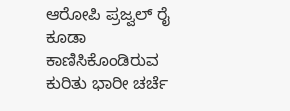ಆರೋಪಿ ಪ್ರಜ್ವಲ್‌ ರೈ ಕೂಡಾ ಕಾಣಿಸಿಕೊಂಡಿರುವ ಕುರಿತು ಭಾರೀ ಚರ್ಚೆ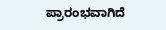ಪ್ರಾರಂಭವಾಗಿದೆ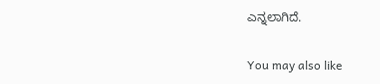ಎನ್ನಲಾಗಿದೆ.

You may also like